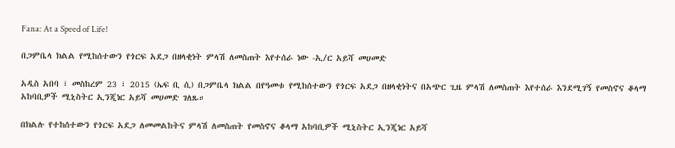Fana: At a Speed of Life!

በጋምቤላ ክልል የሚከሰተውን የጎርፍ አደጋ በዘላቂነት ምላሽ ለመስጠት እየተሰራ ነው -ኢ/ር አይሻ መሀመድ

አዲስ አበባ ፣ መስከረም 23 ፣ 2015 (ኤፍ ቢ ሲ) በጋምቤላ ክልል በየዓመቱ የሚከሰተውን የጎርፍ አደጋ በዘላቂነትና በአጭር ጊዜ ምላሽ ለመስጠት እየተሰራ እንደሚገኝ የመስኖና ቆላማ አከባቢዎች ሚኒስትር ኢንጂነር አይሻ መሀመድ ገለጹ።

በክልሉ የተከሰተውን የጎርፍ አደጋ ለመመልከትና ምላሽ ለመስጠት የመስኖና ቆላማ አከባቢዎች ሚኒስትር ኢንጂነር አይሻ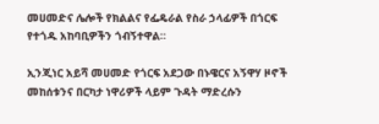መሀመድና ሌሎች የክልልና የፌዴራል የስራ ኃላፊዎች በጎርፍ የተጎዱ አከባቢዎችን ጎብኝተዋል።

ኢንጂነር አይሻ መሀመድ የጎርፍ አደጋው በኑዌርና አኝዋሃ ዞኖች መከሰቱንና በርካታ ነዋሪዎች ላይም ጉዳት ማድረሱን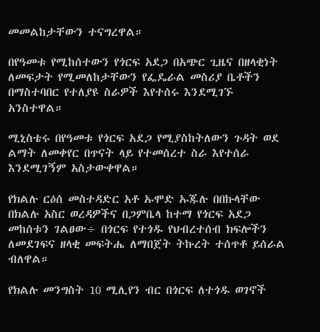መመልከታቸውን ተናግረዋል።

በየዓመቱ የሚከሰተውን የጎርፍ አደጋ በአጭር ጊዜና በዘላቂነት ለመፍታት የሚመለከታቸውን የፌዴራል መስሪያ ቤቶችን በማስተባበር የተለያዩ ስራዎች እየተሰሩ እንደሚገኙ አንስተዋል።

ሚኒስቴሩ በየዓመቱ የጎርፍ አደጋ የሚያስከትለውን ጉዳት ወደ ልማት ለመቀየር በጥናት ላይ የተመሰረተ ስራ እየተሰራ እንደሚገኝም አስታውቀዋል።

የክልሉ ርዕሰ መስተዳድር አቶ ኡሞድ ኡጁሉ በበኩላቸው በክልሉ አስር ወረዳዎችና በጋምቤላ ከተማ የጎርፍ አደጋ መከሰቱን ገልፀው÷ በጎርፍ የተጎዱ የህብረተሰብ ክፍሎችን ለመደገፍና ዘላቂ መፍትሔ ለማበጀት ትኩረት ተሰጥቶ ይሰራል ብለዋል።

የክልሉ መንግስት 10 ሚሊየን ብር በጎርፍ ለተጎዱ ወገኖች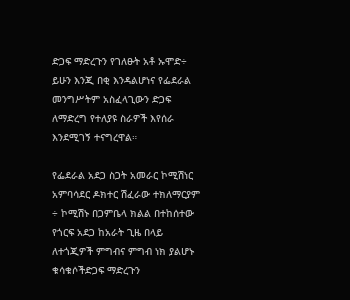ድጋፍ ማድረጉን የገለፁት አቶ ኡሞድ÷ ይሁን እንጂ በቂ እንዳልሆነና የፌደራል መንግሥትም አስፈላጊውን ድጋፍ ለማድረግ የተለያዩ ስራዎች እየሰራ እንደሚገኝ ተናግረዋል።

የፌደራል አደጋ ስጋት አመራር ኮሚሽነር አምባሳደር ዶክተር ሽፈራው ተክለማርያም ÷ ኮሚሽኑ በጋምቤላ ክልል በተከሰተው የጎርፍ አደጋ ከአራት ጊዜ በላይ ለተጎጂዎች ምግብና ምግብ ነክ ያልሆኑ ቁሳቁሶችድጋፍ ማድረጉን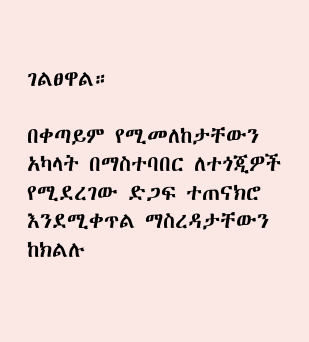ገልፀዋል።

በቀጣይም የሚመለከታቸውን አካላት በማስተባበር ለተጎጂዎች የሚደረገው ድጋፍ ተጠናክሮ እንደሚቀጥል ማስረዳታቸውን ከክልሉ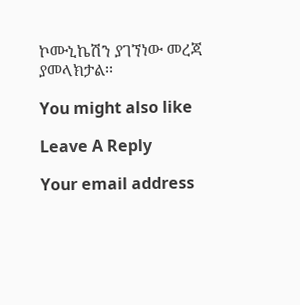ኮሙኒኬሽን ያገኘነው መረጃ ያመላክታል፡፡

You might also like

Leave A Reply

Your email address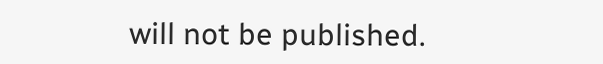will not be published.